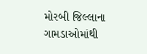મોરબી જિલ્લાના ગામડાઓમાંથી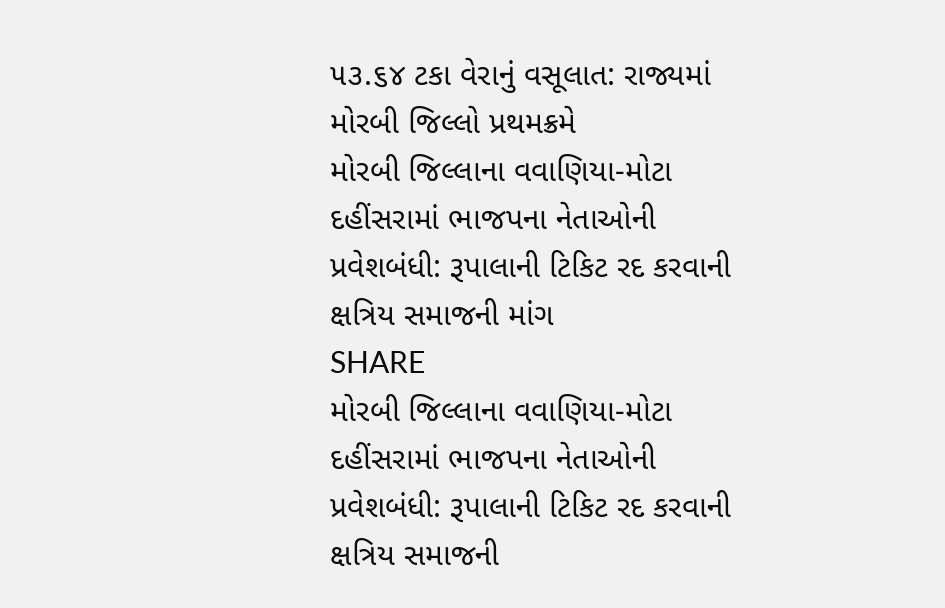૫૩.૬૪ ટકા વેરાનું વસૂલાત: રાજ્યમાં મોરબી જિલ્લો પ્રથમક્રમે
મોરબી જિલ્લાના વવાણિયા-મોટા દહીંસરામાં ભાજપના નેતાઓની પ્રવેશબંધી: રૂપાલાની ટિકિટ રદ કરવાની ક્ષત્રિય સમાજની માંગ
SHARE
મોરબી જિલ્લાના વવાણિયા-મોટા દહીંસરામાં ભાજપના નેતાઓની પ્રવેશબંધી: રૂપાલાની ટિકિટ રદ કરવાની ક્ષત્રિય સમાજની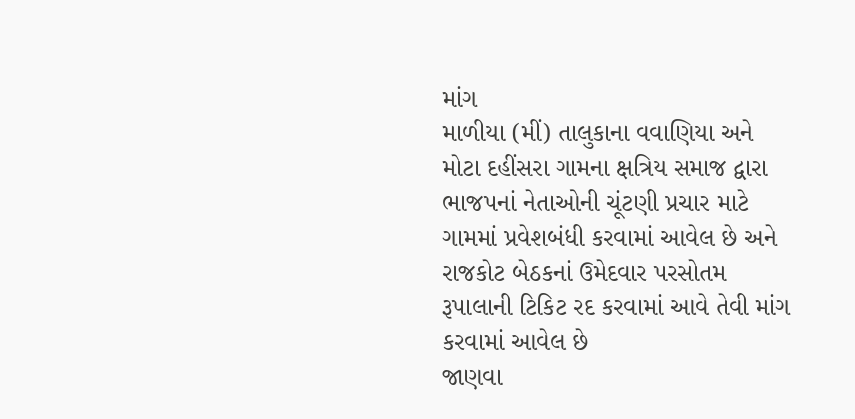માંગ
માળીયા (મીં) તાલુકાના વવાણિયા અને મોટા દહીંસરા ગામના ક્ષત્રિય સમાજ દ્વારા ભાજપનાં નેતાઓની ચૂંટણી પ્રચાર માટે ગામમાં પ્રવેશબંધી કરવામાં આવેલ છે અને રાજકોટ બેઠકનાં ઉમેદવાર પરસોતમ રૂપાલાની ટિકિટ રદ કરવામાં આવે તેવી માંગ કરવામાં આવેલ છે
જાણવા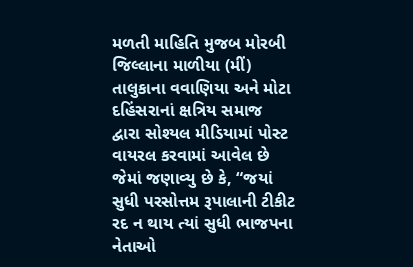મળતી માહિતિ મુજબ મોરબી જિલ્લાના માળીયા (મીં) તાલુકાના વવાણિયા અને મોટા દહિંસરાનાં ક્ષત્રિય સમાજ દ્વારા સોશ્યલ મીડિયામાં પોસ્ટ વાયરલ કરવામાં આવેલ છે જેમાં જણાવ્યુ છે કે, “જયાં સુધી પરસોત્તમ રૂપાલાની ટીકીટ રદ ન થાય ત્યાં સુધી ભાજપના નેતાઓ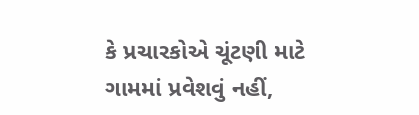કે પ્રચારકોએ ચૂંટણી માટે ગામમાં પ્રવેશવું નહીં,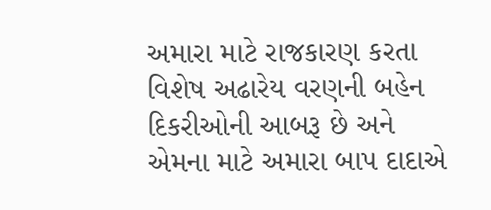અમારા માટે રાજકારણ કરતા વિશેષ અઢારેય વરણની બહેન દિકરીઓની આબરૂ છે અને એમના માટે અમારા બાપ દાદાએ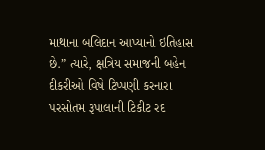માથાના બલિદાન આપ્યાનો ઇતિહાસ છે.” ત્યારે, ક્ષત્રિય સમાજની બહેન દીકરીઓ વિષે ટિપ્પણી કરનારા પરસોતમ રૂપાલાની ટિકીટ રદ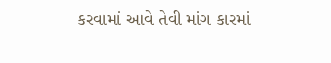કરવામાં આવે તેવી માંગ કારમાં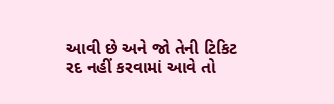આવી છે અને જો તેની ટિકિટ રદ નહીં કરવામાં આવે તો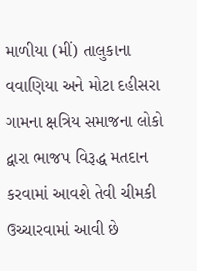માળીયા (મીં) તાલુકાના વવાણિયા અને મોટા દહીસરા ગામના ક્ષત્રિય સમાજના લોકો દ્વારા ભાજપ વિરૂદ્ધ મતદાન કરવામાં આવશે તેવી ચીમકી ઉચ્ચારવામાં આવી છે